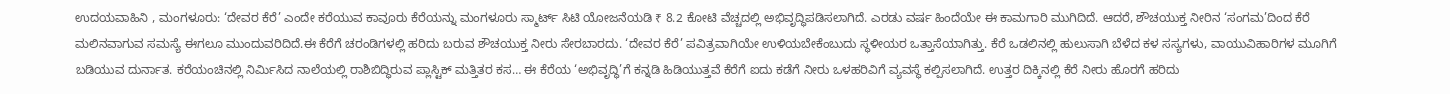ಉದಯವಾಹಿನಿ , ಮಂಗಳೂರು: ‘ದೇವರ ಕೆರೆ’ ಎಂದೇ ಕರೆಯುವ ಕಾವೂರು ಕೆರೆಯನ್ನು ಮಂಗಳೂರು ಸ್ಮಾರ್ಟ್ ಸಿಟಿ ಯೋಜನೆಯಡಿ ₹ 8.2 ಕೋಟಿ ವೆಚ್ಚದಲ್ಲಿ ಅಭಿವೃದ್ಧಿಪಡಿಸಲಾಗಿದೆ. ಎರಡು ವರ್ಷ ಹಿಂದೆಯೇ ಈ ಕಾಮಗಾರಿ ಮುಗಿದಿದೆ. ಆದರೆ, ಶೌಚಯುಕ್ತ ನೀರಿನ ‘ಸಂಗಮ’ದಿಂದ ಕೆರೆ ಮಲಿನವಾಗುವ ಸಮಸ್ಯೆ ಈಗಲೂ ಮುಂದುವರಿದಿದೆ.ಈ ಕೆರೆಗೆ ಚರಂಡಿಗಳಲ್ಲಿ ಹರಿದು ಬರುವ ಶೌಚಯುಕ್ತ ನೀರು ಸೇರಬಾರದು. ‘ದೇವರ ಕೆರೆ’ ಪವಿತ್ರವಾಗಿಯೇ ಉಳಿಯಬೇಕೆಂಬುದು ಸ್ಥಳೀಯರ ಒತ್ತಾಸೆಯಾಗಿತ್ತು. ಕೆರೆ ಒಡಲಿನಲ್ಲಿ ಹುಲುಸಾಗಿ ಬೆಳೆದ ಕಳ ಸಸ್ಯಗಳು, ವಾಯುವಿಹಾರಿಗಳ ಮೂಗಿಗೆ ಬಡಿಯುವ ದುರ್ನಾತ. ಕರೆಯಂಚಿನಲ್ಲಿ ನಿರ್ಮಿಸಿದ ನಾಲೆಯಲ್ಲಿ ರಾಶಿಬಿದ್ಧಿರುವ ಪ್ಲಾಸ್ಟಿಕ್ ಮತ್ತಿತರ ಕಸ… ಈ ಕೆರೆಯ ‘ಅಭಿವೃದ್ಧಿ’ಗೆ ಕನ್ನಡಿ ಹಿಡಿಯುತ್ತವೆ ಕೆರೆಗೆ ಐದು ಕಡೆಗೆ ನೀರು ಒಳಹರಿವಿಗೆ ವ್ಯವಸ್ಥೆ ಕಲ್ಪಿಸಲಾಗಿದೆ. ಉತ್ತರ ದಿಕ್ಕಿನಲ್ಲಿ ಕೆರೆ ನೀರು ಹೊರಗೆ ಹರಿದು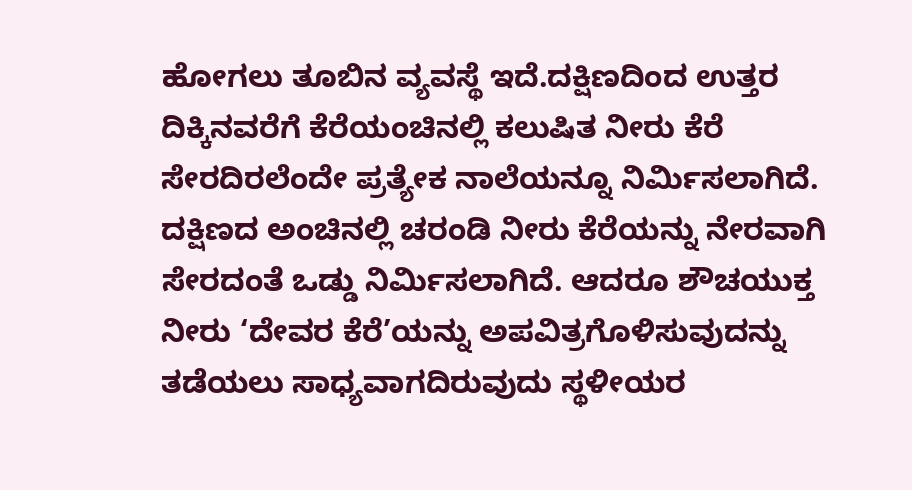ಹೋಗಲು ತೂಬಿನ ವ್ಯವಸ್ಥೆ ಇದೆ.ದಕ್ಷಿಣದಿಂದ ಉತ್ತರ ದಿಕ್ಕಿನವರೆಗೆ ಕೆರೆಯಂಚಿನಲ್ಲಿ ಕಲುಷಿತ ನೀರು ಕೆರೆ ಸೇರದಿರಲೆಂದೇ ಪ್ರತ್ಯೇಕ ನಾಲೆಯನ್ನೂ ನಿರ್ಮಿಸಲಾಗಿದೆ. ದಕ್ಷಿಣದ ಅಂಚಿನಲ್ಲಿ ಚರಂಡಿ ನೀರು ಕೆರೆಯನ್ನು ನೇರವಾಗಿ ಸೇರದಂತೆ ಒಡ್ಡು ನಿರ್ಮಿಸಲಾಗಿದೆ. ಆದರೂ ಶೌಚಯುಕ್ತ ನೀರು ‘ದೇವರ ಕೆರೆ’ಯನ್ನು ಅಪವಿತ್ರಗೊಳಿಸುವುದನ್ನು ತಡೆಯಲು ಸಾಧ್ಯವಾಗದಿರುವುದು ಸ್ಥಳೀಯರ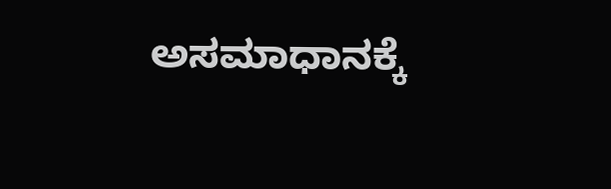ಅಸಮಾಧಾನಕ್ಕೆ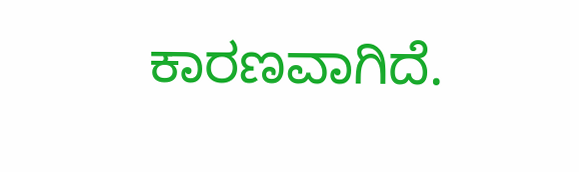ಕಾರಣವಾಗಿದೆ.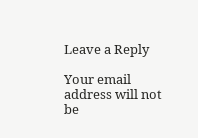Leave a Reply

Your email address will not be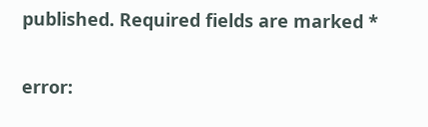published. Required fields are marked *

error: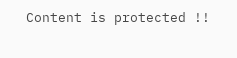Content is protected !!